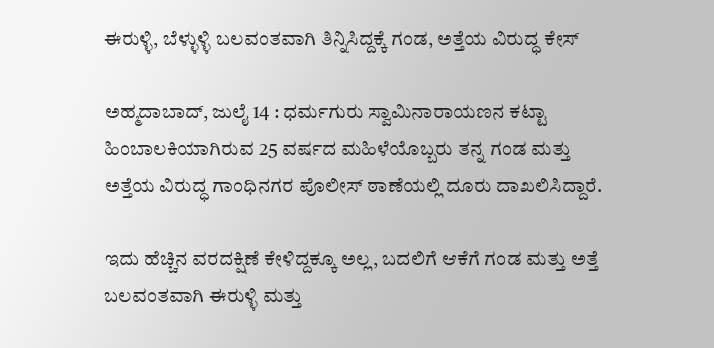ಈರುಳ್ಳಿ, ಬೆಳ್ಳುಳ್ಳಿ ಬಲವಂತವಾಗಿ ತಿನ್ನಿಸಿದ್ದಕ್ಕೆ ಗಂಡ, ಅತ್ತೆಯ ವಿರುದ್ಧ ಕೇಸ್

ಅಹ್ಮದಾಬಾದ್, ಜುಲೈ 14 : ಧರ್ಮಗುರು ಸ್ವಾಮಿನಾರಾಯಣನ ಕಟ್ಟಾ ಹಿಂಬಾಲಕಿಯಾಗಿರುವ 25 ವರ್ಷದ ಮಹಿಳೆಯೊಬ್ಬರು ತನ್ನ ಗಂಡ ಮತ್ತು ಅತ್ತೆಯ ವಿರುದ್ಧ ಗಾಂಧಿನಗರ ಪೊಲೀಸ್ ಠಾಣೆಯಲ್ಲಿ ದೂರು ದಾಖಲಿಸಿದ್ದಾರೆ.

ಇದು ಹೆಚ್ಚಿನ ವರದಕ್ಷಿಣೆ ಕೇಳಿದ್ದಕ್ಕೂ ಅಲ್ಲ, ಬದಲಿಗೆ ಆಕೆಗೆ ಗಂಡ ಮತ್ತು ಅತ್ತೆ ಬಲವಂತವಾಗಿ ಈರುಳ್ಳಿ ಮತ್ತು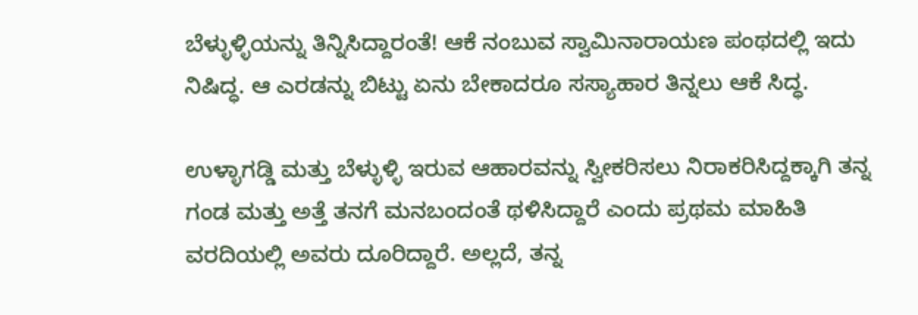ಬೆಳ್ಳುಳ್ಳಿಯನ್ನು ತಿನ್ನಿಸಿದ್ದಾರಂತೆ! ಆಕೆ ನಂಬುವ ಸ್ವಾಮಿನಾರಾಯಣ ಪಂಥದಲ್ಲಿ ಇದು ನಿಷಿದ್ಧ. ಆ ಎರಡನ್ನು ಬಿಟ್ಟು ಏನು ಬೇಕಾದರೂ ಸಸ್ಯಾಹಾರ ತಿನ್ನಲು ಆಕೆ ಸಿದ್ಧ.

ಉಳ್ಳಾಗಡ್ಡಿ ಮತ್ತು ಬೆಳ್ಳುಳ್ಳಿ ಇರುವ ಆಹಾರವನ್ನು ಸ್ವೀಕರಿಸಲು ನಿರಾಕರಿಸಿದ್ದಕ್ಕಾಗಿ ತನ್ನ ಗಂಡ ಮತ್ತು ಅತ್ತೆ ತನಗೆ ಮನಬಂದಂತೆ ಥಳಿಸಿದ್ದಾರೆ ಎಂದು ಪ್ರಥಮ ಮಾಹಿತಿ ವರದಿಯಲ್ಲಿ ಅವರು ದೂರಿದ್ದಾರೆ. ಅಲ್ಲದೆ, ತನ್ನ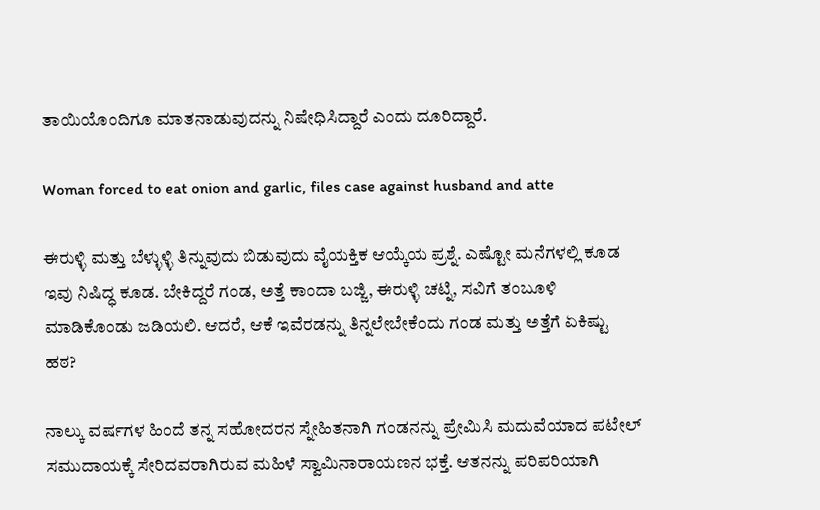ತಾಯಿಯೊಂದಿಗೂ ಮಾತನಾಡುವುದನ್ನು ನಿಷೇಧಿಸಿದ್ದಾರೆ ಎಂದು ದೂರಿದ್ದಾರೆ.

Woman forced to eat onion and garlic, files case against husband and atte

ಈರುಳ್ಳಿ ಮತ್ತು ಬೆಳ್ಳುಳ್ಳಿ ತಿನ್ನುವುದು ಬಿಡುವುದು ವೈಯಕ್ತಿಕ ಆಯ್ಕೆಯ ಪ್ರಶ್ನೆ. ಎಷ್ಟೋ ಮನೆಗಳಲ್ಲಿ ಕೂಡ ಇವು ನಿಷಿದ್ಧ ಕೂಡ. ಬೇಕಿದ್ದರೆ ಗಂಡ, ಅತ್ತೆ ಕಾಂದಾ ಬಜ್ಜಿ, ಈರುಳ್ಳಿ ಚಟ್ನಿ, ಸವಿಗೆ ತಂಬೂಳಿ ಮಾಡಿಕೊಂಡು ಜಡಿಯಲಿ. ಆದರೆ, ಆಕೆ ಇವೆರಡನ್ನು ತಿನ್ನಲೇಬೇಕೆಂದು ಗಂಡ ಮತ್ತು ಅತ್ತೆಗೆ ಏಕಿಷ್ಟು ಹಠ?

ನಾಲ್ಕು ವರ್ಷಗಳ ಹಿಂದೆ ತನ್ನ ಸಹೋದರನ ಸ್ನೇಹಿತನಾಗಿ ಗಂಡನನ್ನು ಪ್ರೇಮಿಸಿ ಮದುವೆಯಾದ ಪಟೇಲ್ ಸಮುದಾಯಕ್ಕೆ ಸೇರಿದವರಾಗಿರುವ ಮಹಿಳೆ ಸ್ವಾಮಿನಾರಾಯಣನ ಭಕ್ತೆ. ಆತನನ್ನು ಪರಿಪರಿಯಾಗಿ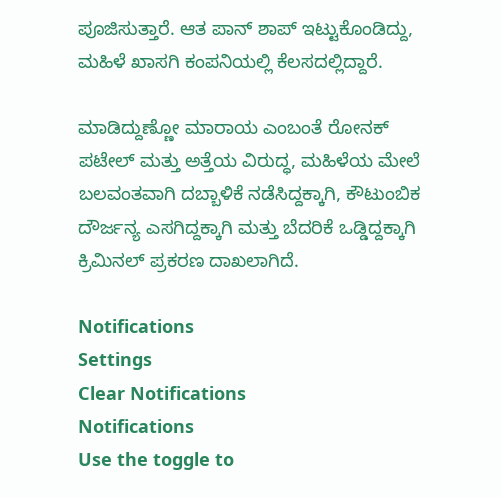ಪೂಜಿಸುತ್ತಾರೆ. ಆತ ಪಾನ್ ಶಾಪ್ ಇಟ್ಟುಕೊಂಡಿದ್ದು, ಮಹಿಳೆ ಖಾಸಗಿ ಕಂಪನಿಯಲ್ಲಿ ಕೆಲಸದಲ್ಲಿದ್ದಾರೆ.

ಮಾಡಿದ್ದುಣ್ಣೋ ಮಾರಾಯ ಎಂಬಂತೆ ರೋನಕ್ ಪಟೇಲ್ ಮತ್ತು ಅತ್ತೆಯ ವಿರುದ್ಧ, ಮಹಿಳೆಯ ಮೇಲೆ ಬಲವಂತವಾಗಿ ದಬ್ಬಾಳಿಕೆ ನಡೆಸಿದ್ದಕ್ಕಾಗಿ, ಕೌಟುಂಬಿಕ ದೌರ್ಜನ್ಯ ಎಸಗಿದ್ದಕ್ಕಾಗಿ ಮತ್ತು ಬೆದರಿಕೆ ಒಡ್ಡಿದ್ದಕ್ಕಾಗಿ ಕ್ರಿಮಿನಲ್ ಪ್ರಕರಣ ದಾಖಲಾಗಿದೆ.

Notifications
Settings
Clear Notifications
Notifications
Use the toggle to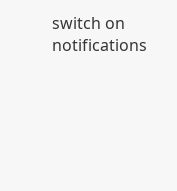switch on notifications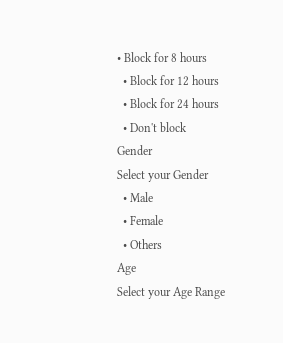• Block for 8 hours
  • Block for 12 hours
  • Block for 24 hours
  • Don't block
Gender
Select your Gender
  • Male
  • Female
  • Others
Age
Select your Age Range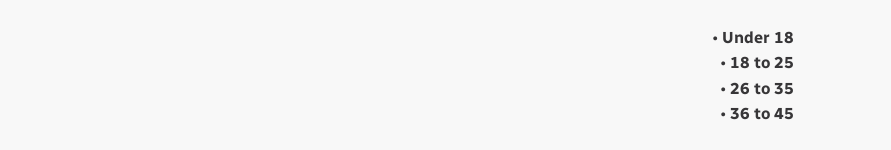• Under 18
  • 18 to 25
  • 26 to 35
  • 36 to 45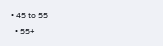• 45 to 55
  • 55+